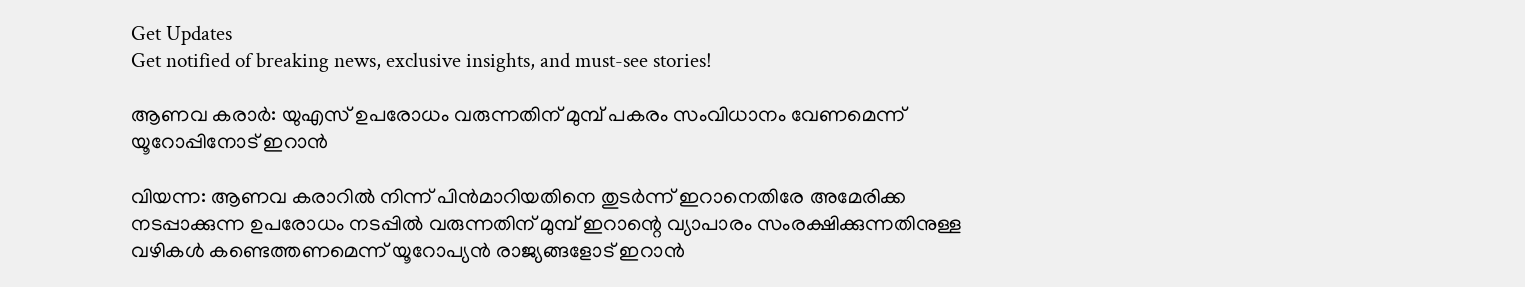Get Updates
Get notified of breaking news, exclusive insights, and must-see stories!

ആണവ കരാര്‍: യുഎസ് ഉപരോധം വരുന്നതിന് മുമ്പ് പകരം സംവിധാനം വേണമെന്ന് യൂറോപ്പിനോട് ഇറാന്‍

വിയന്ന: ആണവ കരാറില്‍ നിന്ന് പിന്‍മാറിയതിനെ തുടര്‍ന്ന് ഇറാനെതിരേ അമേരിക്ക നടപ്പാക്കുന്ന ഉപരോധം നടപ്പില്‍ വരുന്നതിന് മുമ്പ് ഇറാന്റെ വ്യാപാരം സംരക്ഷിക്കുന്നതിനുള്ള വഴികള്‍ കണ്ടെത്തണമെന്ന് യൂറോപ്യന്‍ രാജ്യങ്ങളോട് ഇറാന്‍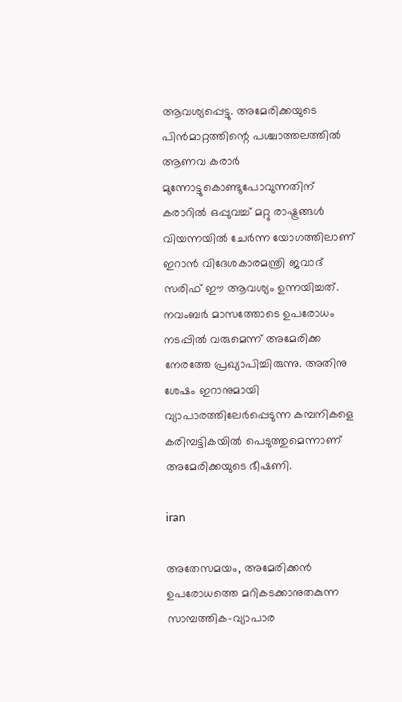ആവശ്യപ്പെട്ടു. അമേരിക്കയുടെ പിന്‍മാറ്റത്തിന്റെ പശ്ചാത്തലത്തില്‍ ആണവ കരാര്‍ മുന്നോട്ടുകൊണ്ടുപോവുന്നതിന് കരാറില്‍ ഒപ്പുവച്ച് മറ്റു രാഷ്ട്രങ്ങള്‍ വിയന്നയില്‍ ചേര്‍ന്ന യോഗത്തിലാണ് ഇറാന്‍ വിദേശകാരമന്ത്രി ജവാദ് സരിഫ് ഈ ആവശ്യം ഉന്നയിച്ചത്. നവംബര്‍ മാസത്തോടെ ഉപരോധം നടപ്പില്‍ വരുമെന്ന് അമേരിക്ക നേരത്തേ പ്രഖ്യാപിച്ചിരുന്നു. അതിനു ശേഷം ഇറാനുമായി വ്യാപാരത്തിലേര്‍പ്പെടുന്ന കമ്പനികളെ കരിമ്പട്ടികയില്‍ പെടുത്തുമെന്നാണ് അമേരിക്കയുടെ ഭീഷണി.

iran

അതേസമയം, അമേരിക്കന്‍ ഉപരോധത്തെ മറികടക്കാനുതകുന്ന സാമ്പത്തിക-വ്യാപാര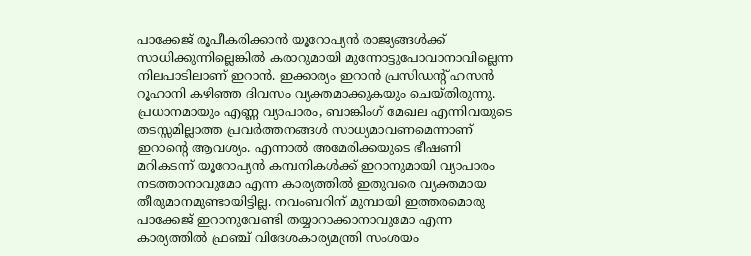പാക്കേജ് രൂപീകരിക്കാന്‍ യൂറോപ്യന്‍ രാജ്യങ്ങള്‍ക്ക് സാധിക്കുന്നില്ലെങ്കില്‍ കരാറുമായി മുന്നോട്ടുപോവാനാവില്ലെന്ന നിലപാടിലാണ് ഇറാന്‍. ഇക്കാര്യം ഇറാന്‍ പ്രസിഡന്റ് ഹസന്‍ റൂഹാനി കഴിഞ്ഞ ദിവസം വ്യക്തമാക്കുകയും ചെയ്തിരുന്നു. പ്രധാനമായും എണ്ണ വ്യാപാരം, ബാങ്കിംഗ് മേഖല എന്നിവയുടെ തടസ്സമില്ലാത്ത പ്രവര്‍ത്തനങ്ങള്‍ സാധ്യമാവണമെന്നാണ് ഇറാന്റെ ആവശ്യം. എന്നാല്‍ അമേരിക്കയുടെ ഭീഷണി മറികടന്ന് യൂറോപ്യന്‍ കമ്പനികള്‍ക്ക് ഇറാനുമായി വ്യാപാരം നടത്താനാവുമോ എന്ന കാര്യത്തില്‍ ഇതുവരെ വ്യക്തമായ തീരുമാനമുണ്ടായിട്ടില്ല. നവംബറിന് മുമ്പായി ഇത്തരമൊരു പാക്കേജ് ഇറാനുവേണ്ടി തയ്യാറാക്കാനാവുമോ എന്ന കാര്യത്തില്‍ ഫ്രഞ്ച് വിദേശകാര്യമന്ത്രി സംശയം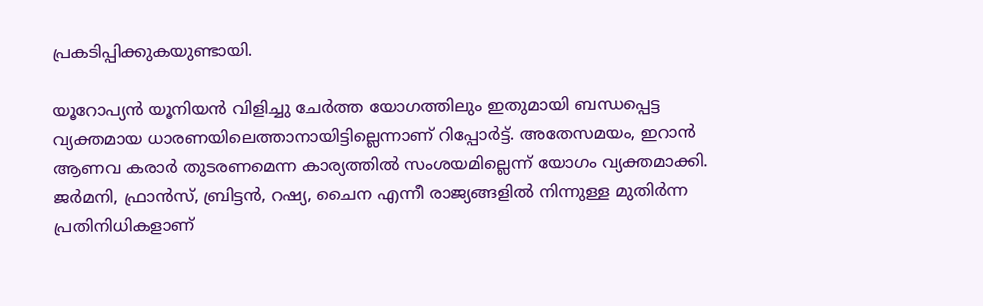പ്രകടിപ്പിക്കുകയുണ്ടായി.

യൂറോപ്യന്‍ യൂനിയന്‍ വിളിച്ചു ചേര്‍ത്ത യോഗത്തിലും ഇതുമായി ബന്ധപ്പെട്ട വ്യക്തമായ ധാരണയിലെത്താനായിട്ടില്ലെന്നാണ് റിപ്പോര്‍ട്ട്. അതേസമയം, ഇറാന്‍ ആണവ കരാര്‍ തുടരണമെന്ന കാര്യത്തില്‍ സംശയമില്ലെന്ന് യോഗം വ്യക്തമാക്കി. ജര്‍മനി, ഫ്രാന്‍സ്, ബ്രിട്ടന്‍, റഷ്യ, ചൈന എന്നീ രാജ്യങ്ങളില്‍ നിന്നുള്ള മുതിര്‍ന്ന പ്രതിനിധികളാണ്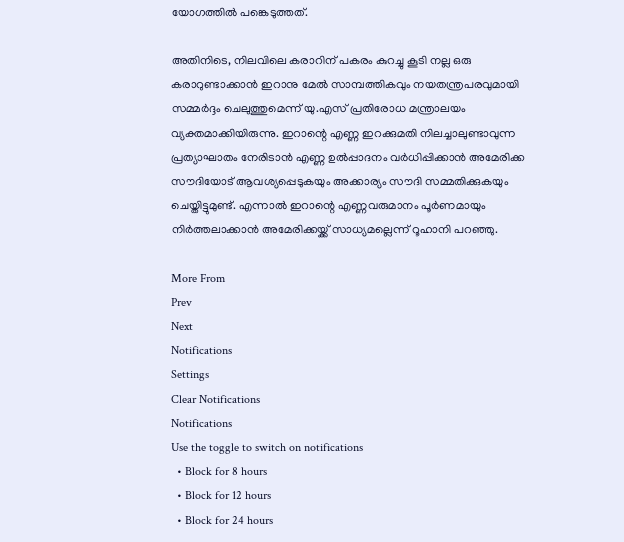യോഗത്തില്‍ പങ്കെടുത്തത്.

അതിനിടെ, നിലവിലെ കരാറിന് പകരം കുറച്ചു കൂടി നല്ല ഒരു കരാറുണ്ടാക്കാന്‍ ഇറാനു മേല്‍ സാമ്പത്തികവും നയതന്ത്രപരവുമായി സമ്മര്‍ദ്ദം ചെലുത്തുമെന്ന് യു.എസ് പ്രതിരോധ മന്ത്രാലയം വ്യക്തമാക്കിയിരുന്നു. ഇറാന്റെ എണ്ണ ഇറക്കുമതി നിലച്ചാലുണ്ടാവുന്ന പ്രത്യാഘാതം നേരിടാന്‍ എണ്ണ ഉല്‍പ്പാദനം വര്‍ധിപ്പിക്കാന്‍ അമേരിക്ക സൗദിയോട് ആവശ്യപ്പെടുകയും അക്കാര്യം സൗദി സമ്മതിക്കുകയും ചെയ്തിട്ടുമുണ്ട്. എന്നാല്‍ ഇറാന്റെ എണ്ണവരുമാനം പൂര്‍ണമായും നിര്‍ത്തലാക്കാന്‍ അമേരിക്കയ്ക്ക് സാധ്യമല്ലെന്ന് റൂഹാനി പറഞ്ഞു.

More From
Prev
Next
Notifications
Settings
Clear Notifications
Notifications
Use the toggle to switch on notifications
  • Block for 8 hours
  • Block for 12 hours
  • Block for 24 hours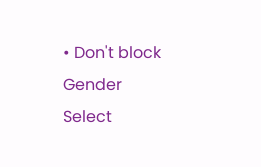• Don't block
Gender
Select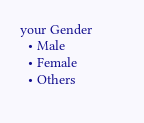your Gender
  • Male
  • Female
  • Others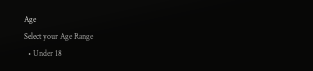Age
Select your Age Range
  • Under 18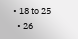• 18 to 25
  • 26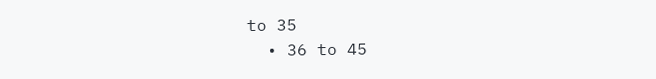to 35
  • 36 to 45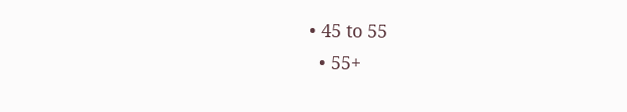• 45 to 55
  • 55+